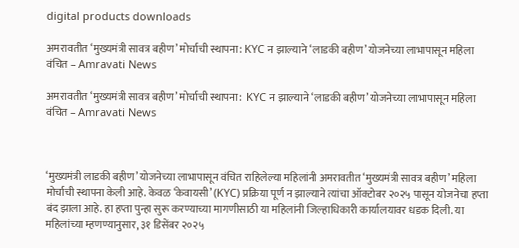digital products downloads

अमरावतीत ‘मुख्यमंत्री सावत्र बहीण’ मोर्चाची स्थापना: KYC न झाल्याने ‘लाडकी बहीण’ योजनेच्या लाभापासून महिला वंचित – Amravati News

अमरावतीत ‘मुख्यमंत्री सावत्र बहीण’ मोर्चाची स्थापना:  KYC न झाल्याने ‘लाडकी बहीण’ योजनेच्या लाभापासून महिला वंचित – Amravati News



‘मुख्यमंत्री लाडकी बहीण’ योजनेच्या लाभापासून वंचित राहिलेल्या महिलांनी अमरावतीत ‘मुख्यमंत्री सावत्र बहीण’ महिला मोर्चाची स्थापना केली आहे. केवळ ‘केवायसी’ (KYC) प्रक्रिया पूर्ण न झाल्याने त्यांचा ऑक्टोबर २०२५ पासून योजनेचा हप्ता बंद झाला आहे. हा हप्ता पुन्हा सुरू करण्याच्या मागणीसाठी या महिलांनी जिल्हाधिकारी कार्यालयावर धडक दिली. या महिलांच्या म्हणण्यानुसार, ३१ डिसेंबर २०२५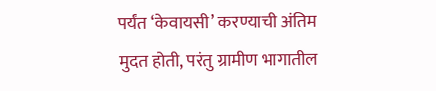पर्यंत ‘केवायसी’ करण्याची अंतिम मुदत होती, परंतु ग्रामीण भागातील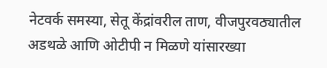नेटवर्क समस्या, सेतू केंद्रांवरील ताण, वीजपुरवठ्यातील अडथळे आणि ओटीपी न मिळणे यांसारख्या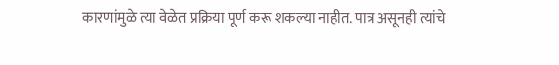कारणांमुळे त्या वेळेत प्रक्रिया पूर्ण करू शकल्या नाहीत. पात्र असूनही त्यांचे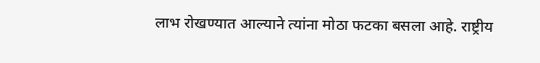लाभ रोखण्यात आल्याने त्यांना मोठा फटका बसला आहे. राष्ट्रीय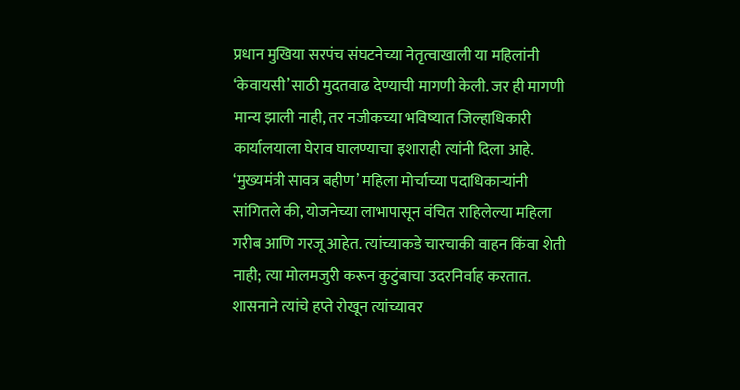प्रधान मुखिया सरपंच संघटनेच्या नेतृत्वाखाली या महिलांनी ‘केवायसी’साठी मुदतवाढ देण्याची मागणी केली. जर ही मागणी मान्य झाली नाही, तर नजीकच्या भविष्यात जिल्हाधिकारी कार्यालयाला घेराव घालण्याचा इशाराही त्यांनी दिला आहे. ‘मुख्यमंत्री सावत्र बहीण’ महिला मोर्चाच्या पदाधिकाऱ्यांनी सांगितले की, योजनेच्या लाभापासून वंचित राहिलेल्या महिला गरीब आणि गरजू आहेत. त्यांच्याकडे चारचाकी वाहन किंवा शेती नाही; त्या मोलमजुरी करून कुटुंबाचा उदरनिर्वाह करतात. शासनाने त्यांचे हप्ते रोखून त्यांच्यावर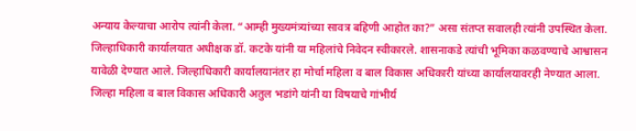अन्याय केल्याचा आरोप त्यांनी केला. “आम्ही मुख्यमंत्र्यांच्या सावत्र बहिणी आहोत का?” असा संतप्त सवालही त्यांनी उपस्थित केला. जिल्हाधिकारी कार्यालयात अधीक्षक डॉ. कटके यांनी या महिलांचे निवेदन स्वीकारले. शासनाकडे त्यांची भूमिका कळवण्याचे आश्वासन यावेळी देण्यात आले. जिल्हाधिकारी कार्यालयानंतर हा मोर्चा महिला व बाल विकास अधिकारी यांच्या कार्यालयावरही नेण्यात आला. जिल्हा महिला व बाल विकास अधिकारी अतुल भडांगे यांनी या विषयाचे गांभीर्य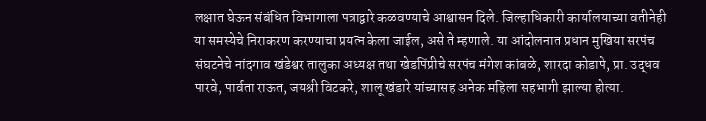लक्षात घेऊन संबंधित विभागाला पत्राद्वारे कळवण्याचे आश्वासन दिले. जिल्हाधिकारी कार्यालयाच्या वतीनेही या समस्येचे निराकरण करण्याचा प्रयत्न केला जाईल, असे ते म्हणाले. या आंदोलनात प्रधान मुखिया सरपंच संघटनेचे नांदगाव खंडेश्वर तालुका अध्यक्ष तथा खेडपिंप्रीचे सरपंच मंगेश कांबळे, शारदा कोडापे, प्रा. उद्धव पारवे, पार्वता राऊत, जयश्री विटकरे, शालू खंडारे यांच्यासह अनेक महिला सहभागी झाल्या होत्या.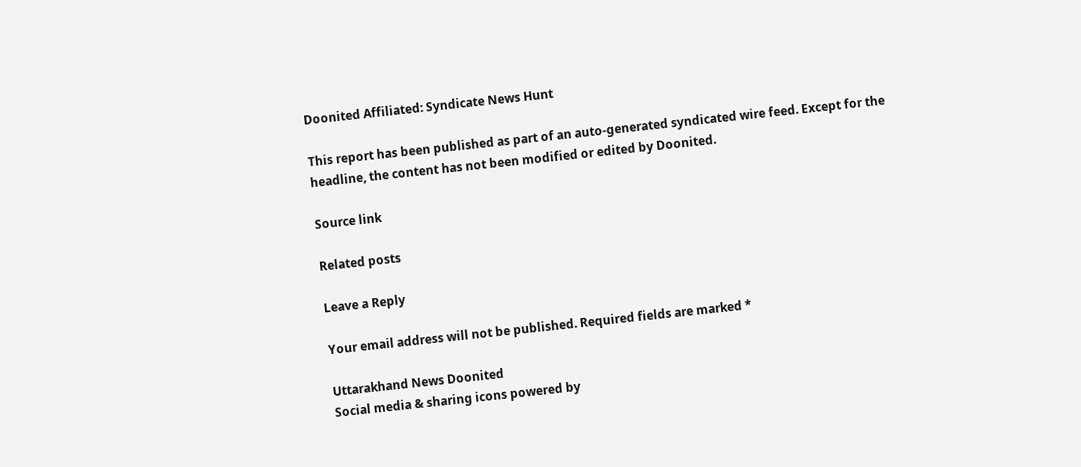Doonited Affiliated: Syndicate News Hunt

This report has been published as part of an auto-generated syndicated wire feed. Except for the headline, the content has not been modified or edited by Doonited.

Source link

Related posts

Leave a Reply

Your email address will not be published. Required fields are marked *

Uttarakhand News Doonited
Social media & sharing icons powered by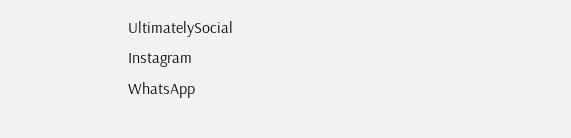UltimatelySocial
Instagram
WhatsApp